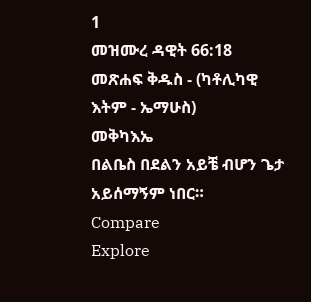1
መዝሙረ ዳዊት 66:18
መጽሐፍ ቅዱስ - (ካቶሊካዊ እትም - ኤማሁስ)
መቅካእኤ
በልቤስ በደልን አይቼ ብሆን ጌታ አይሰማኝም ነበር።
Compare
Explore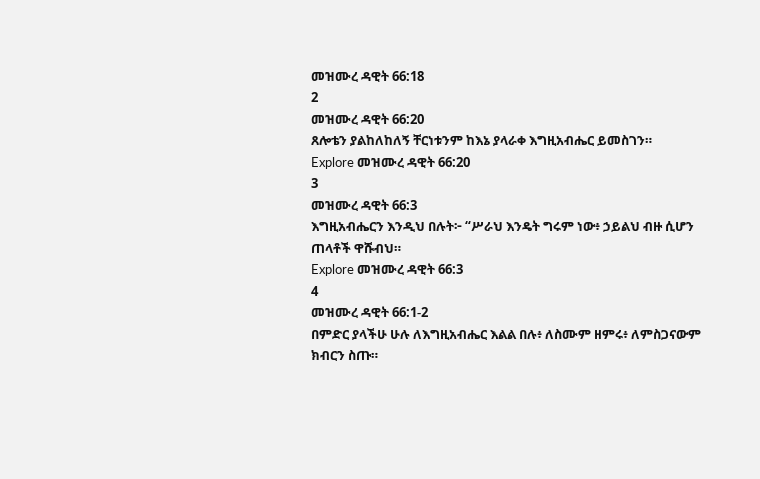መዝሙረ ዳዊት 66:18
2
መዝሙረ ዳዊት 66:20
ጸሎቴን ያልከለከለኝ ቸርነቱንም ከእኔ ያላራቀ እግዚአብሔር ይመስገን።
Explore መዝሙረ ዳዊት 66:20
3
መዝሙረ ዳዊት 66:3
እግዚአብሔርን እንዲህ በሉት፦ “ሥራህ እንዴት ግሩም ነው፥ ኃይልህ ብዙ ሲሆን ጠላቶች ዋሹብህ።
Explore መዝሙረ ዳዊት 66:3
4
መዝሙረ ዳዊት 66:1-2
በምድር ያላችሁ ሁሉ ለእግዚአብሔር እልል በሉ፥ ለስሙም ዘምሩ፥ ለምስጋናውም ክብርን ስጡ።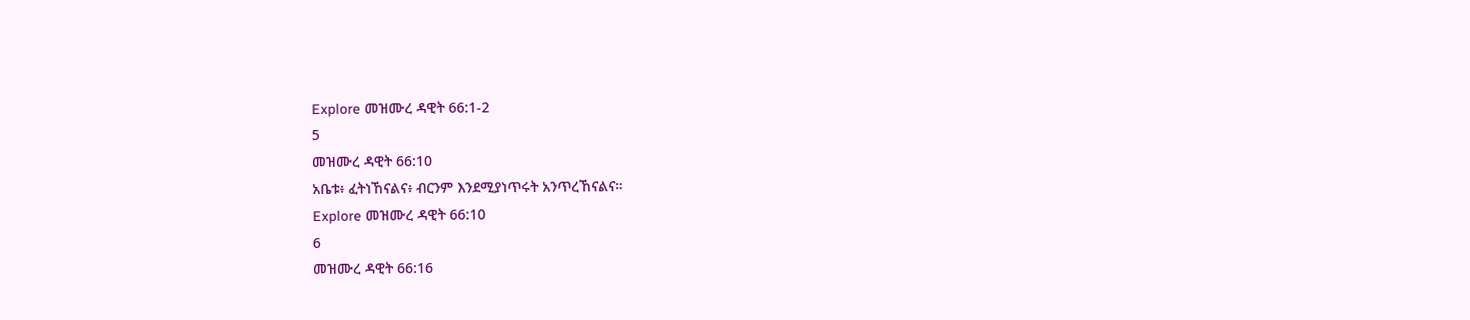Explore መዝሙረ ዳዊት 66:1-2
5
መዝሙረ ዳዊት 66:10
አቤቱ፥ ፈትነኸናልና፥ ብርንም እንደሚያነጥሩት አንጥረኸናልና።
Explore መዝሙረ ዳዊት 66:10
6
መዝሙረ ዳዊት 66:16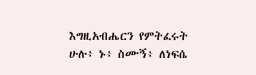እግዚአብሔርን የምትፈሩት ሁሉ፥ ኑ፥ ስሙኝ፥ ለነፍሴ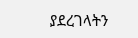ያደረገላትን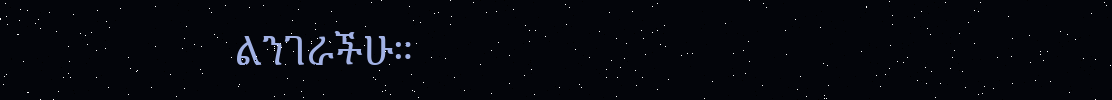ልንገራችሁ።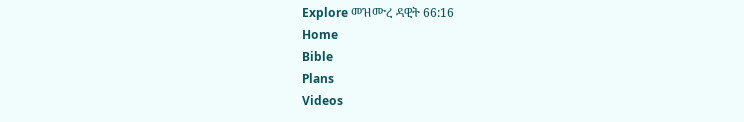Explore መዝሙረ ዳዊት 66:16
Home
Bible
Plans
Videos